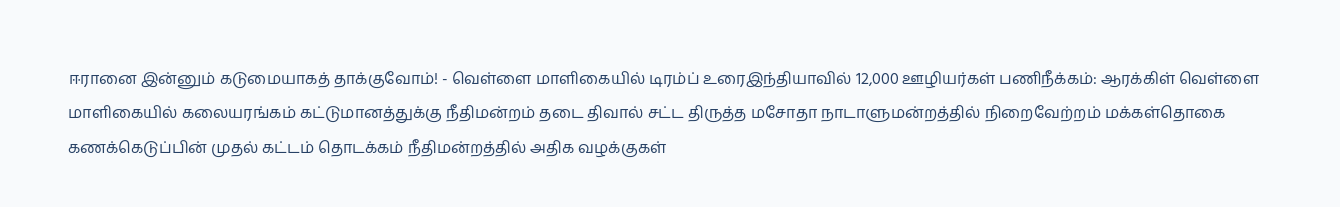ஈரானை இன்னும் கடுமையாகத் தாக்குவோம்! - வெள்ளை மாளிகையில் டிரம்ப் உரைஇந்தியாவில் 12,000 ஊழியர்கள் பணிநீக்கம்: ஆரக்கிள் வெள்ளை மாளிகையில் கலையரங்கம் கட்டுமானத்துக்கு நீதிமன்றம் தடை திவால் சட்ட திருத்த மசோதா நாடாளுமன்றத்தில் நிறைவேற்றம் மக்கள்தொகை கணக்கெடுப்பின் முதல் கட்டம் தொடக்கம் நீதிமன்றத்தில் அதிக வழக்குகள்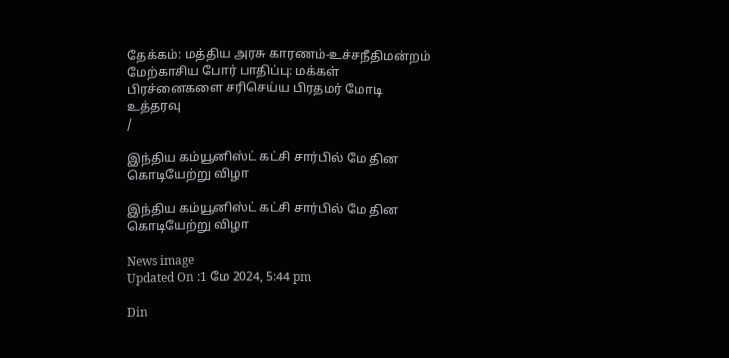தேக்கம்: மத்திய அரசு காரணம்-உச்சநீதிமன்றம் மேற்காசிய போர் பாதிப்பு: மக்கள் பிரச்னைகளை சரிசெய்ய பிரதமர் மோடி உத்தரவு
/

இந்திய கம்யூனிஸ்ட் கட்சி சார்பில் மே தின கொடியேற்று விழா

இந்திய கம்யூனிஸ்ட் கட்சி சார்பில் மே தின கொடியேற்று விழா

News image
Updated On :1 மே 2024, 5:44 pm

Din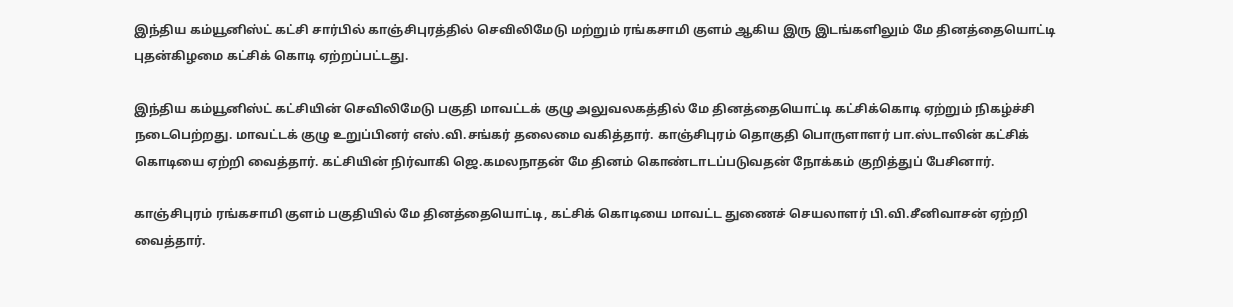இந்திய கம்யூனிஸ்ட் கட்சி சார்பில் காஞ்சிபுரத்தில் செவிலிமேடு மற்றும் ரங்கசாமி குளம் ஆகிய இரு இடங்களிலும் மே தினத்தையொட்டி புதன்கிழமை கட்சிக் கொடி ஏற்றப்பட்டது.

இந்திய கம்யூனிஸ்ட் கட்சியின் செவிலிமேடு பகுதி மாவட்டக் குழு அலுவலகத்தில் மே தினத்தையொட்டி கட்சிக்கொடி ஏற்றும் நிகழ்ச்சி நடைபெற்றது. மாவட்டக் குழு உறுப்பினர் எஸ்.வி.சங்கர் தலைமை வகித்தார். காஞ்சிபுரம் தொகுதி பொருளாளர் பா.ஸ்டாலின் கட்சிக் கொடியை ஏற்றி வைத்தார். கட்சியின் நிர்வாகி ஜெ.கமலநாதன் மே தினம் கொண்டாடப்படுவதன் நோக்கம் குறித்துப் பேசினார்.

காஞ்சிபுரம் ரங்கசாமி குளம் பகுதியில் மே தினத்தையொட்டி, கட்சிக் கொடியை மாவட்ட துணைச் செயலாளர் பி.வி.சீனிவாசன் ஏற்றி வைத்தார்.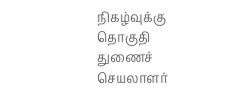நிகழ்வுக்கு தொகுதி துணைச் செயலாளர்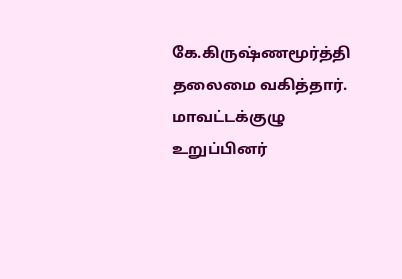கே.கிருஷ்ணமூர்த்தி தலைமை வகித்தார். மாவட்டக்குழு உறுப்பினர்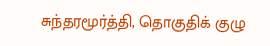சுந்தரமூர்த்தி, தொகுதிக் குழு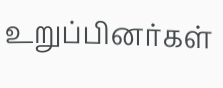உறுப்பினர்கள்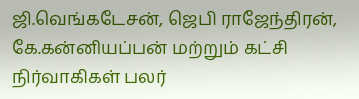ஜி.வெங்கடேசன், ஜெபி ராஜேந்திரன், கே.கன்னியப்பன் மற்றும் கட்சி நிர்வாகிகள் பலர்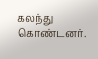கலந்து கொண்டனர்.